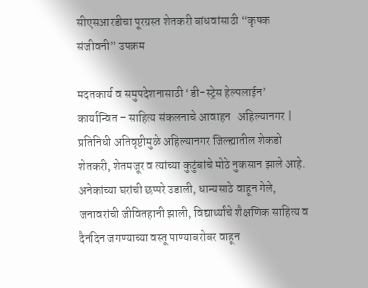सीएसआरडीचा पूरग्रस्त शेतकरी बांधवांसाठी “कृषक संजीवनी” उपक्रम

मदतकार्य व समुपदेशनासाठी ‘डी-स्ट्रेस हेल्पलाईन’ कार्यान्वित – साहित्य संकलनाचे आवाहन   अहिल्यानगर | प्रतिनिधी अतिवृष्टीमुळे अहिल्यानगर जिल्ह्यातील शेकडो शेतकरी, शेतमजूर व त्यांच्या कुटुंबांचे मोठे नुकसान झाले आहे. अनेकांच्या घरांची छप्परे उडाली, धान्यसाठे वाहून गेले, जनावरांची जीवितहानी झाली, विद्यार्थ्यांचे शैक्षणिक साहित्य व दैनंदिन जगण्याच्या वस्तू पाण्याबरोबर वाहून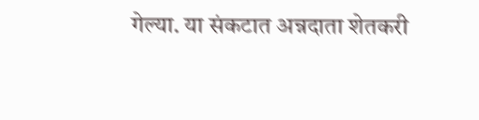गेल्या. या संकटात अन्नदाता शेतकरी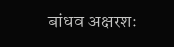बांधव अक्षरशः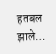हतबल झाले…